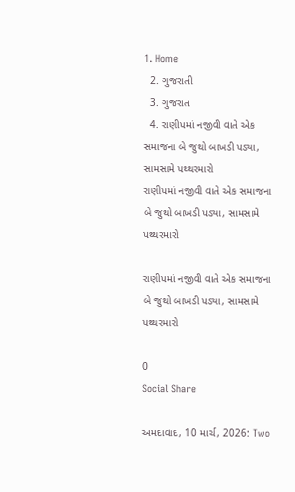1. Home
  2. ગુજરાતી
  3. ગુજરાત
  4. રાણીપમાં નજીવી વાતે એક સમાજના બે જુથો બાખડી પડ્યા, સામસામે પથ્થરમારો
રાણીપમાં નજીવી વાતે એક સમાજના બે જુથો બાખડી પડ્યા, સામસામે પથ્થરમારો

રાણીપમાં નજીવી વાતે એક સમાજના બે જુથો બાખડી પડ્યા, સામસામે પથ્થરમારો

0
Social Share

અમદાવાદ, 10 માર્ચ, 2026: Two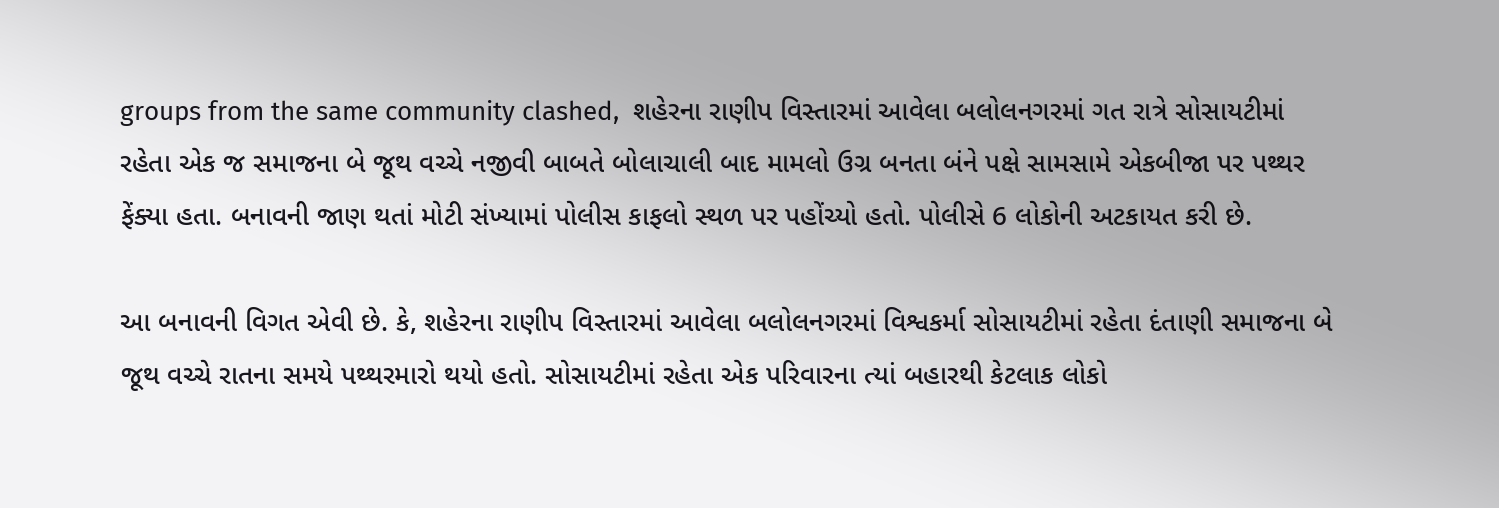groups from the same community clashed,  શહેરના રાણીપ વિસ્તારમાં આવેલા બલોલનગરમાં ગત રાત્રે સોસાયટીમાં રહેતા એક જ સમાજના બે જૂથ વચ્ચે નજીવી બાબતે બોલાચાલી બાદ મામલો ઉગ્ર બનતા બંને પક્ષે સામસામે એકબીજા પર પથ્થર ફેંક્યા હતા. બનાવની જાણ થતાં મોટી સંખ્યામાં પોલીસ કાફલો સ્થળ પર પહોંચ્યો હતો. પોલીસે 6 લોકોની અટકાયત કરી છે.

આ બનાવની વિગત એવી છે. કે, શહેરના રાણીપ વિસ્તારમાં આવેલા બલોલનગરમાં વિશ્વકર્મા સોસાયટીમાં રહેતા દંતાણી સમાજના બે જૂથ વચ્ચે રાતના સમયે પથ્થરમારો થયો હતો. સોસાયટીમાં રહેતા એક પરિવારના ત્યાં બહારથી કેટલાક લોકો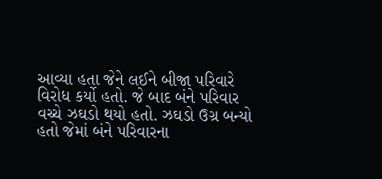આવ્યા હતા જેને લઈને બીજા પરિવારે વિરોધ કર્યો હતો. જે બાદ બંને પરિવાર વચ્ચે ઝઘડો થયો હતો. ઝઘડો ઉગ્ર બન્યો હતો જેમાં બંને પરિવારના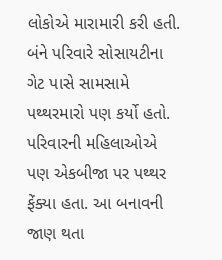લોકોએ મારામારી કરી હતી. બંને પરિવારે સોસાયટીના ગેટ પાસે સામસામે પથ્થરમારો પણ કર્યો હતો. પરિવારની મહિલાઓએ પણ એકબીજા પર પથ્થર ફેંક્યા હતા. આ બનાવની જાણ થતા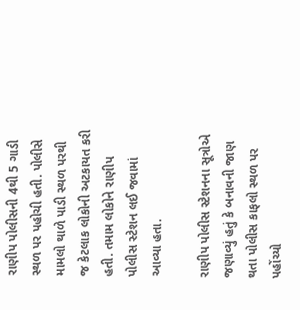રાણીપ પોલીસની 4થી 5 ગાડી સ્થળ પર પહોચી હતી. પોલીસે મામલો થાળે પાડી સ્થળ પરથી જ કેટલાક લોકોની અટકાયત કરી હતી. તમામ લોકોને રાણીપ પોલીસ સ્ટેશન લઈ જવામાં આવ્યા હતા.

રાણીપ પોલીસ સ્ટેશનના સૂત્રોએ જણાવ્યું હતું કે બનાવની જાણ થતા પોલીસ કાફલો સ્થળ પર પહોંચ્યો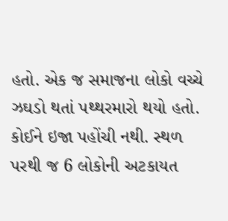હતો. એક જ સમાજના લોકો વચ્ચે ઝઘડો થતાં પથ્થરમારો થયો હતો. કોઈને ઇજા પહોંચી નથી. સ્થળ પરથી જ 6 લોકોની અટકાયત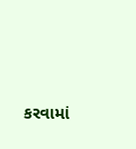કરવામાં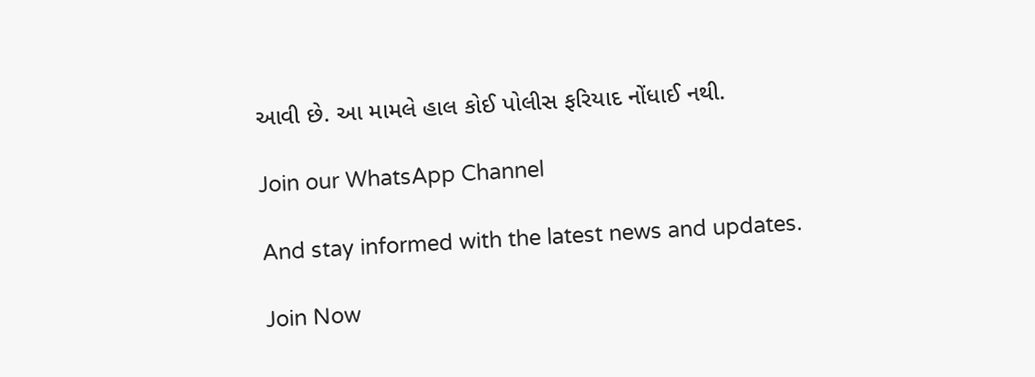આવી છે. આ મામલે હાલ કોઈ પોલીસ ફરિયાદ નોંધાઈ નથી.

Join our WhatsApp Channel

And stay informed with the latest news and updates.

Join Now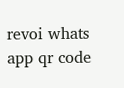revoi whats app qr code